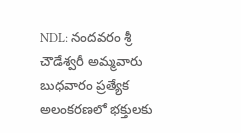NDL: నందవరం శ్రీ చౌడేశ్వరీ అమ్మవారు బుధవారం ప్రత్యేక అలంకరణలో భక్తులకు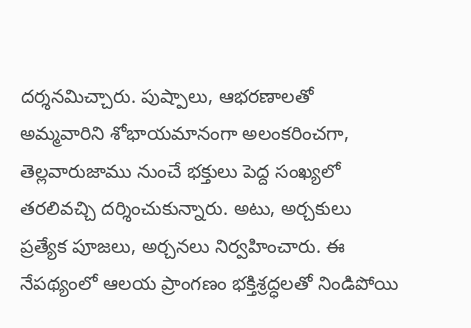దర్శనమిచ్చారు. పుష్పాలు, ఆభరణాలతో అమ్మవారిని శోభాయమానంగా అలంకరించగా, తెల్లవారుజాము నుంచే భక్తులు పెద్ద సంఖ్యలో తరలివచ్చి దర్శించుకున్నారు. అటు, అర్చకులు ప్రత్యేక పూజలు, అర్చనలు నిర్వహించారు. ఈ నేపథ్యంలో ఆలయ ప్రాంగణం భక్తిశ్రద్ధలతో నిండిపోయి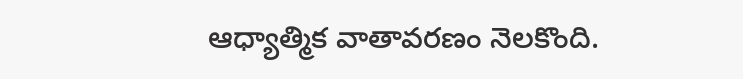ఆధ్యాత్మిక వాతావరణం నెలకొంది.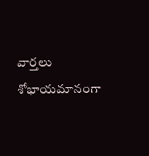వార్తలు
శోభాయమానంగా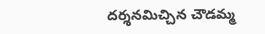దర్శనమిచ్చిన చౌడమ్మ